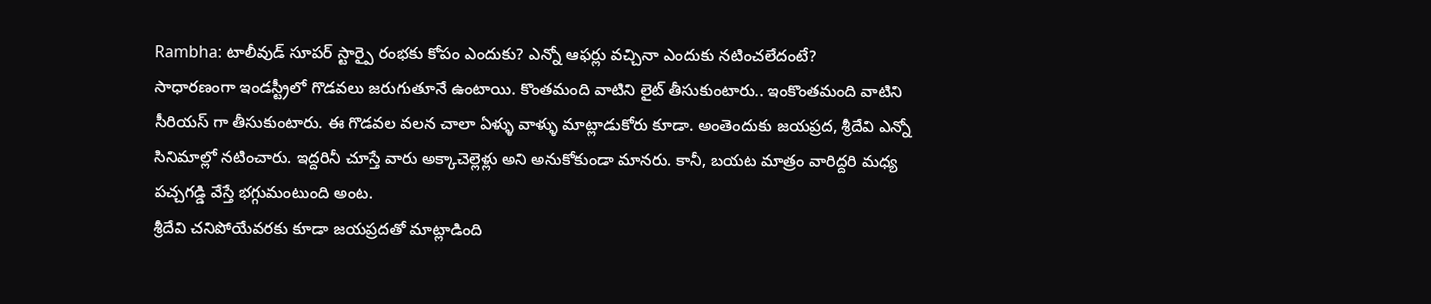Rambha: టాలీవుడ్ సూపర్ స్టార్పై రంభకు కోపం ఎందుకు? ఎన్నో ఆఫర్లు వచ్చినా ఎందుకు నటించలేదంటే?
సాధారణంగా ఇండస్ట్రీలో గొడవలు జరుగుతూనే ఉంటాయి. కొంతమంది వాటిని లైట్ తీసుకుంటారు.. ఇంకొంతమంది వాటిని సీరియస్ గా తీసుకుంటారు. ఈ గొడవల వలన చాలా ఏళ్ళు వాళ్ళు మాట్లాడుకోరు కూడా. అంతెందుకు జయప్రద, శ్రీదేవి ఎన్నో సినిమాల్లో నటించారు. ఇద్దరినీ చూస్తే వారు అక్కాచెల్లెళ్లు అని అనుకోకుండా మానరు. కానీ, బయట మాత్రం వారిద్దరి మధ్య పచ్చగడ్డి వేస్తే భగ్గుమంటుంది అంట.
శ్రీదేవి చనిపోయేవరకు కూడా జయప్రదతో మాట్లాడింది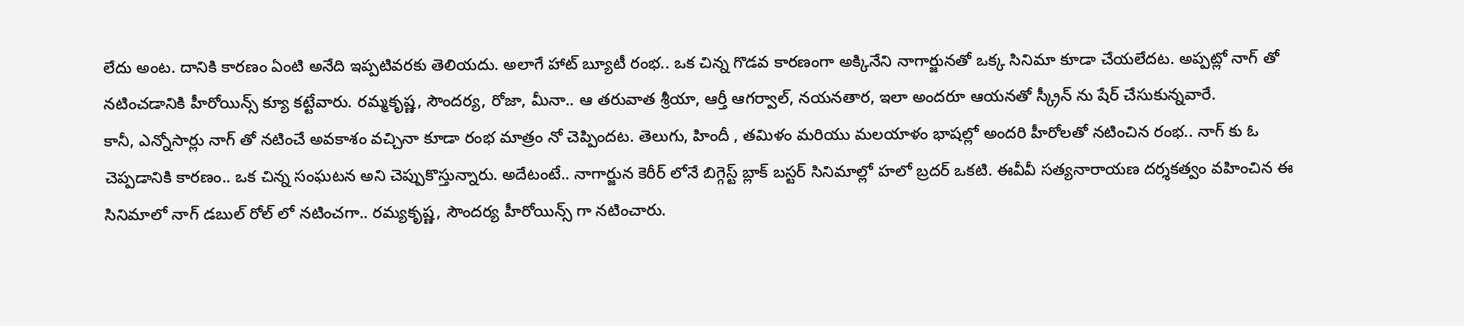లేదు అంట. దానికి కారణం ఏంటి అనేది ఇప్పటివరకు తెలియదు. అలాగే హాట్ బ్యూటీ రంభ.. ఒక చిన్న గొడవ కారణంగా అక్కినేని నాగార్జునతో ఒక్క సినిమా కూడా చేయలేదట. అప్పట్లో నాగ్ తో నటించడానికి హీరోయిన్స్ క్యూ కట్టేవారు. రమ్మకృష్ణ, సౌందర్య, రోజా, మీనా.. ఆ తరువాత శ్రీయా, ఆర్తీ ఆగర్వాల్, నయనతార, ఇలా అందరూ ఆయనతో స్క్రీన్ ను షేర్ చేసుకున్నవారే.
కానీ, ఎన్నోసార్లు నాగ్ తో నటించే అవకాశం వచ్చినా కూడా రంభ మాత్రం నో చెప్పిందట. తెలుగు, హిందీ , తమిళం మరియు మలయాళం భాషల్లో అందరి హీరోలతో నటించిన రంభ.. నాగ్ కు ఓ చెప్పడానికి కారణం.. ఒక చిన్న సంఘటన అని చెప్పుకొస్తున్నారు. అదేటంటే.. నాగార్జున కెరీర్ లోనే బిగ్గెస్ట్ బ్లాక్ బస్టర్ సినిమాల్లో హలో బ్రదర్ ఒకటి. ఈవీవీ సత్యనారాయణ దర్శకత్వం వహించిన ఈ సినిమాలో నాగ్ డబుల్ రోల్ లో నటించగా.. రమ్యకృష్ణ, సౌందర్య హీరోయిన్స్ గా నటించారు.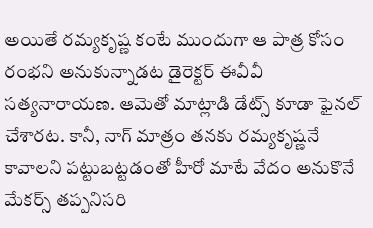అయితే రమ్యకృష్ణ కంటే ముందుగా ఆ పాత్ర కోసం రంభని అనుకున్నాడట డైరెక్టర్ ఈవీవీ సత్యనారాయణ. ఆమెతో మాట్లాడి డేట్స్ కూడా ఫైనల్ చేశారట. కానీ, నాగ్ మాత్రం తనకు రమ్యకృష్ణనే కావాలని పట్టుబట్టడంతో హీరో మాటే వేదం అనుకొనే మేకర్స్ తప్పనిసరి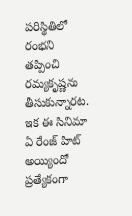పరిస్థితిలో రంభని తప్పించి రమ్యకృష్ణను తీసుకున్నారట. ఇక ఈ సినిమా ఏ రేంజ్ హిట్ అయ్యిందో ప్రత్యేకంగా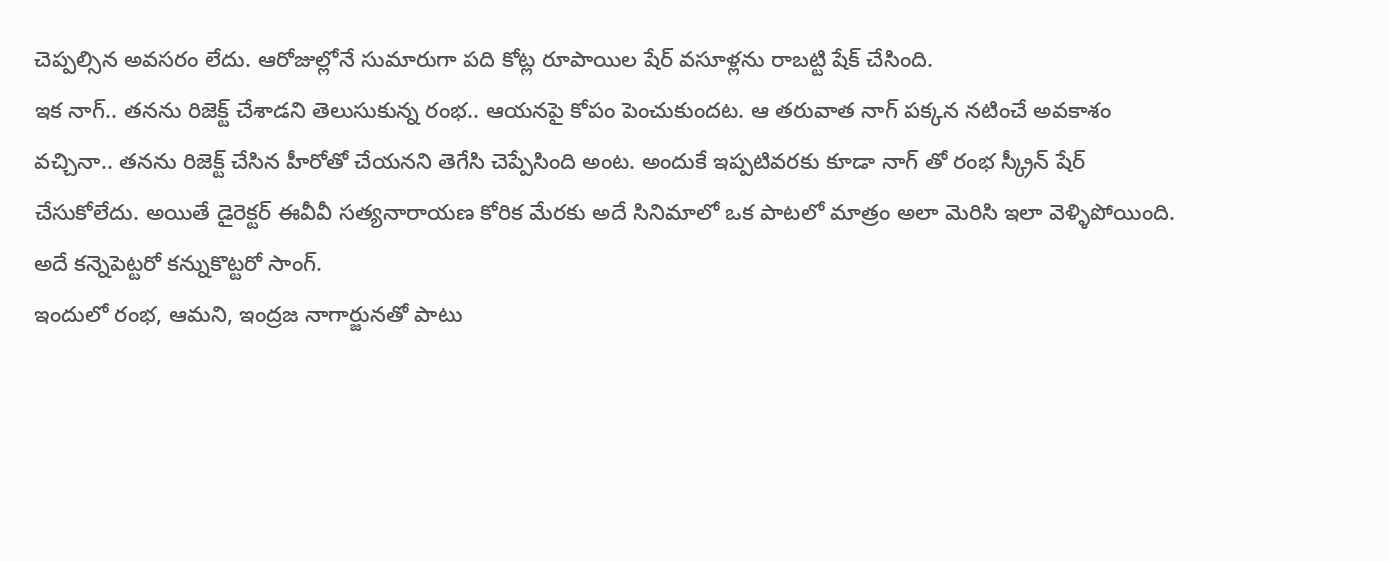చెప్పల్సిన అవసరం లేదు. ఆరోజుల్లోనే సుమారుగా పది కోట్ల రూపాయిల షేర్ వసూళ్లను రాబట్టి షేక్ చేసింది.
ఇక నాగ్.. తనను రిజెక్ట్ చేశాడని తెలుసుకున్న రంభ.. ఆయనపై కోపం పెంచుకుందట. ఆ తరువాత నాగ్ పక్కన నటించే అవకాశం వచ్చినా.. తనను రిజెక్ట్ చేసిన హీరోతో చేయనని తెగేసి చెప్పేసింది అంట. అందుకే ఇప్పటివరకు కూడా నాగ్ తో రంభ స్క్రీన్ షేర్ చేసుకోలేదు. అయితే డైరెక్టర్ ఈవీవీ సత్యనారాయణ కోరిక మేరకు అదే సినిమాలో ఒక పాటలో మాత్రం అలా మెరిసి ఇలా వెళ్ళిపోయింది. అదే కన్నెపెట్టరో కన్నుకొట్టరో సాంగ్.
ఇందులో రంభ, ఆమని, ఇంద్రజ నాగార్జునతో పాటు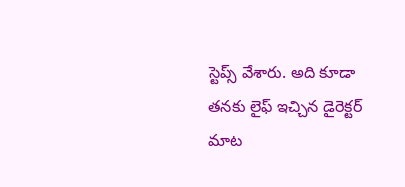స్టెప్స్ వేశారు. అది కూడా తనకు లైఫ్ ఇచ్చిన డైరెక్టర్ మాట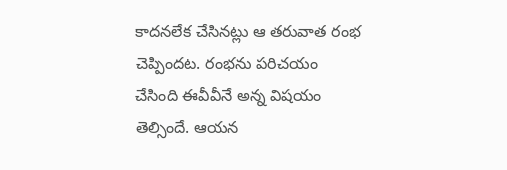కాదనలేక చేసినట్లు ఆ తరువాత రంభ చెప్పిందట. రంభను పరిచయం చేసింది ఈవీవీనే అన్న విషయం తెల్సిందే. ఆయన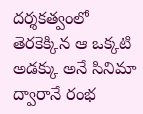దర్శకత్వంలో తెరకెక్కిన ఆ ఒక్కటి అడక్కు అనే సినిమా ద్వారానే రంభ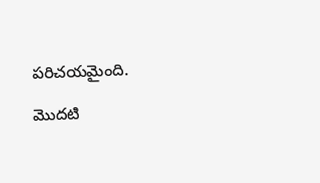పరిచయమైంది.

మొదటి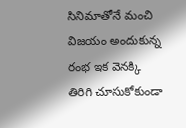సినిమాతోనే మంచి విజయం అందుకున్న రంభ ఇక వెనక్కి తిరిగి చూసుకోకుండా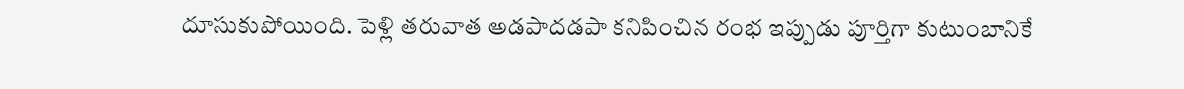దూసుకుపోయింది. పెళ్లి తరువాత అడపాదడపా కనిపించిన రంభ ఇప్పుడు పూర్తిగా కుటుంబానికే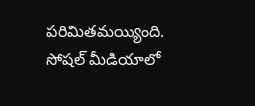పరిమితమయ్యింది. సోషల్ మీడియాలో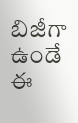బిజీగా ఉండే ఈ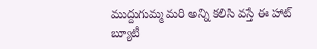ముద్దుగుమ్మ మరి అన్ని కలిసి వస్తే ఈ హాట్ బ్యూటీ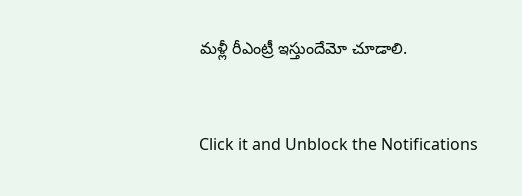మళ్లీ రీఎంట్రీ ఇస్తుందేమో చూడాలి.


Click it and Unblock the Notifications